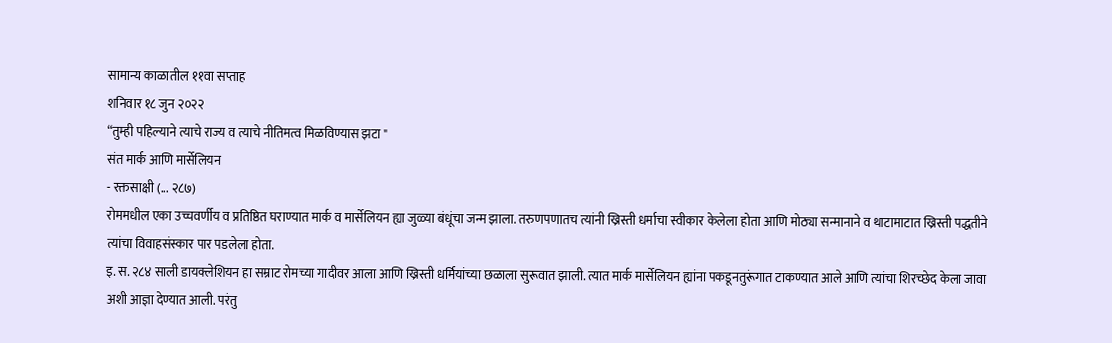सामान्य काळातील ११वा सप्ताह
शनिवार १८ जुन २०२२
“तुम्ही पहिल्याने त्याचे राज्य व त्याचे नीतिमत्व मिळविण्यास झटा "
संत मार्क आणि मार्सेलियन
- रक्तसाक्षी (... २८७)
रोममधील एका उच्चवर्णीय व प्रतिष्ठित घराण्यात मार्क व मार्सेलियन ह्या जुळ्या बंधूंचा जन्म झाला. तरुणपणातच त्यांनी ख्रिस्ती धर्माचा स्वीकार केलेला होता आणि मोठ्या सन्मानाने व थाटामाटात ख्रिस्ती पद्धतीने त्यांचा विवाहसंस्कार पार पडलेला होता.
इ. स. २८४ साली डायक्लेशियन हा सम्राट रोमच्या गादीवर आला आणि ख्रिस्ती धर्मियांच्या छळाला सुरूवात झाली. त्यात मार्क मार्सेलियन ह्यांना पकडूनतुरूंगात टाकण्यात आले आणि त्यांचा शिरच्छेद केला जावा अशी आज्ञा देण्यात आली. परंतु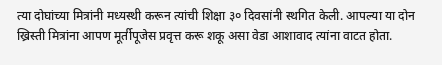त्या दोघांच्या मित्रांनी मध्यस्थी करून त्यांची शिक्षा ३० दिवसांनी स्थगित केली. आपल्या या दोन ख्रिस्ती मित्रांना आपण मूर्तीपूजेस प्रवृत्त करू शकू असा वेडा आशावाद त्यांना वाटत होता.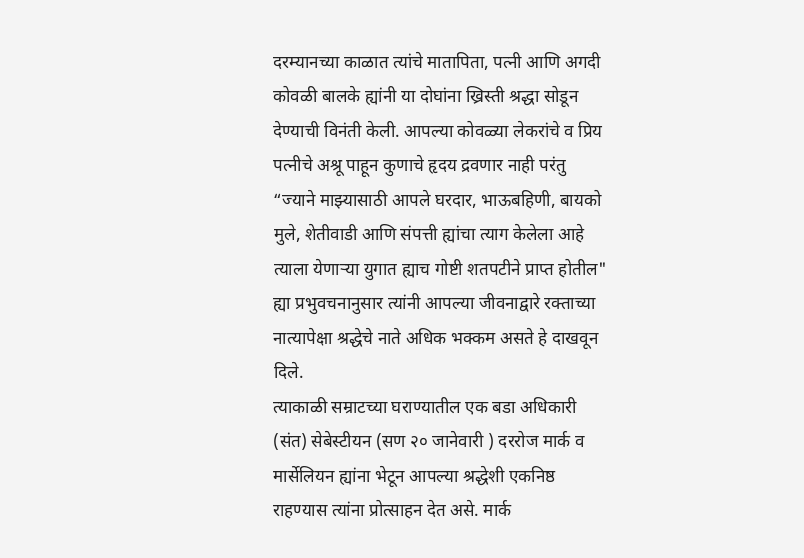दरम्यानच्या काळात त्यांचे मातापिता, पत्नी आणि अगदी कोवळी बालके ह्यांनी या दोघांना ख्रिस्ती श्रद्धा सोडून देण्याची विनंती केली. आपल्या कोवळ्या लेकरांचे व प्रिय पत्नीचे अश्रू पाहून कुणाचे हृदय द्रवणार नाही परंतु “ज्याने माझ्यासाठी आपले घरदार, भाऊबहिणी, बायको मुले, शेतीवाडी आणि संपत्ती ह्यांचा त्याग केलेला आहे त्याला येणाऱ्या युगात ह्याच गोष्टी शतपटीने प्राप्त होतील" ह्या प्रभुवचनानुसार त्यांनी आपल्या जीवनाद्वारे रक्ताच्या नात्यापेक्षा श्रद्धेचे नाते अधिक भक्कम असते हे दाखवून दिले.
त्याकाळी सम्राटच्या घराण्यातील एक बडा अधिकारी (संत) सेबेस्टीयन (सण २० जानेवारी ) दररोज मार्क व मार्सेलियन ह्यांना भेटून आपल्या श्रद्धेशी एकनिष्ठ राहण्यास त्यांना प्रोत्साहन देत असे. मार्क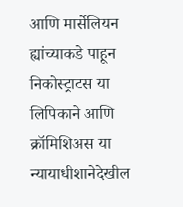आणि मार्सेलियन ह्यांच्याकडे पाहून निकोस्ट्राटस या लिपिकाने आणि क्रॉमिशिअस या न्यायाधीशानेदेखील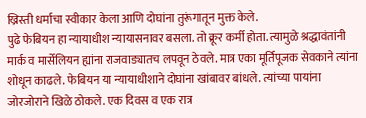ख्रिस्ती धर्माचा स्वीकार केला आणि दोघांना तुरूंगातून मुक्त केले.
पुढे फेबियन हा न्यायाधीश न्यायासनावर बसला. तो क्रूर कर्मी होता. त्यामुळे श्रद्धावंतांनी मार्क व मार्सेलियन ह्यांना राजवाड्यातच लपवून ठेवले. मात्र एका मूर्तिपूजक सेवकाने त्यांना शोधून काढले. फेबियन या न्यायाधीशाने दोघांना खांबावर बांधले. त्यांच्या पायांना जोरजोराने खिळे ठोकले. एक दिवस व एक रात्र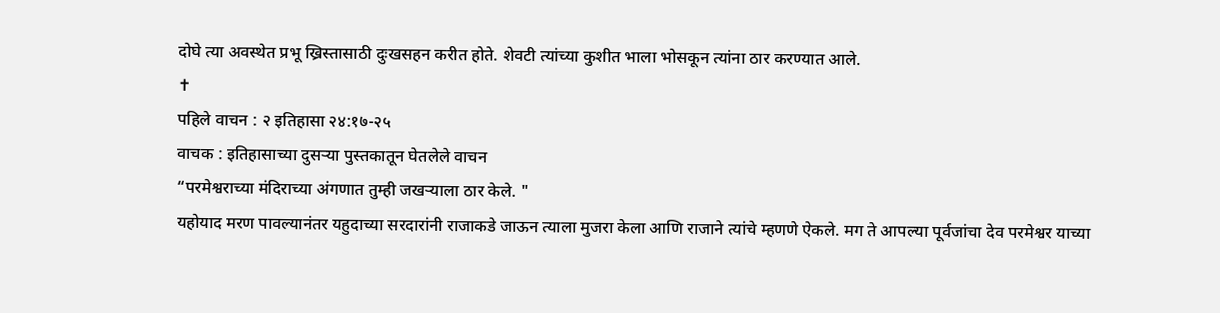दोघे त्या अवस्थेत प्रभू ख्रिस्तासाठी दुःखसहन करीत होते. शेवटी त्यांच्या कुशीत भाला भोसकून त्यांना ठार करण्यात आले.
✝
पहिले वाचन : २ इतिहासा २४:१७-२५
वाचक : इतिहासाच्या दुसऱ्या पुस्तकातून घेतलेले वाचन
“परमेश्वराच्या मंदिराच्या अंगणात तुम्ही जखऱ्याला ठार केले. "
यहोयाद मरण पावल्यानंतर यहुदाच्या सरदारांनी राजाकडे जाऊन त्याला मुजरा केला आणि राजाने त्यांचे म्हणणे ऐकले. मग ते आपल्या पूर्वजांचा देव परमेश्वर याच्या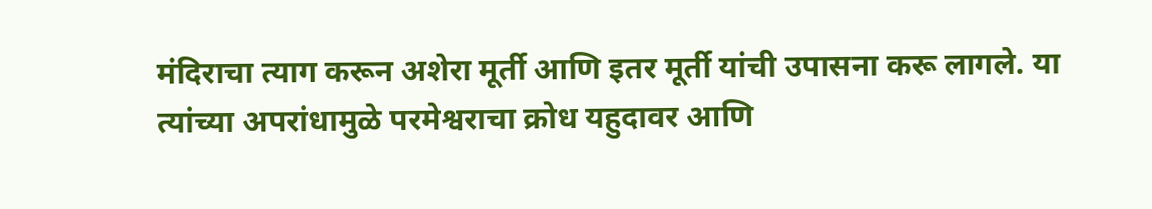मंदिराचा त्याग करून अशेरा मूर्ती आणि इतर मूर्ती यांची उपासना करू लागले. या त्यांच्या अपरांधामुळे परमेश्वराचा क्रोध यहुदावर आणि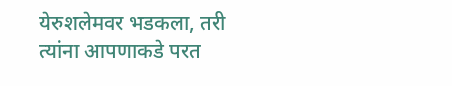येरुशलेमवर भडकला, तरी त्यांना आपणाकडे परत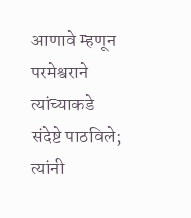आणावे म्हणून परमेश्वराने त्यांच्याकडे संदेष्टे पाठविले; त्यांनी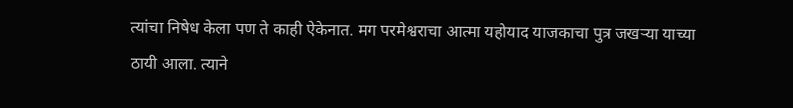त्यांचा निषेध केला पण ते काही ऐकेनात. मग परमेश्वराचा आत्मा यहोयाद याजकाचा पुत्र जखऱ्या याच्या ठायी आला. त्याने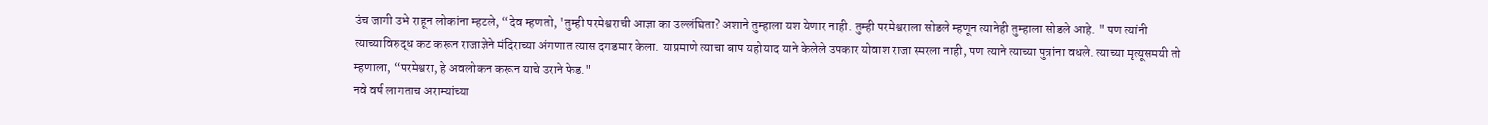उंच जागी उभे राहून लोकांना म्हटले, “देव म्हणतो, 'तुम्ही परमेश्वराची आज्ञा का उल्लंघिता? अशाने तुम्हाला यश येणार नाही. तुम्ही परमेश्वराला सोडले म्हणून त्यानेही तुम्हाला सोडले आहे. " पण त्यांनी त्याच्याविरुद्ध कट करून राजाज्ञेने मंदिराच्या अंगणात त्यास दगडमार केला. याप्रमाणे त्याचा बाप यहोयाद याने केलेले उपकार योवाश राजा स्मरला नाही, पण त्याने त्याच्या पुत्रांना वधले. त्याच्या मृत्यूसमयी तो म्हणाला, “परमेश्वरा, हे अवलोकन करून याचे उराने फेड."
नवे वर्ष लागताच अराम्यांच्या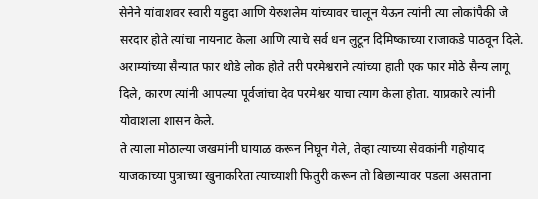सेनेने यांवाशवर स्वारी यहुदा आणि येरुशलेम यांच्यावर चालून येऊन त्यांनी त्या लोकांपैकी जे सरदार होते त्यांचा नायनाट केला आणि त्याचे सर्व धन लुटून दिमिष्काच्या राजाकडे पाठवून दिले. अराम्यांच्या सैन्यात फार थोडे लोक होते तरी परमेश्वराने त्यांच्या हाती एक फार मोठे सैन्य लागू दिले, कारण त्यांनी आपल्या पूर्वजांचा देव परमेश्वर याचा त्याग केला होता. याप्रकारे त्यांनी योवाशला शासन केले.
ते त्याला मोठाल्या जखमांनी घायाळ करून निघून गेले, तेव्हा त्याच्या सेवकांनी गहोयाद याजकाच्या पुत्राच्या खुनाकरिता त्याच्याशी फितुरी करून तो बिछान्यावर पडला असताना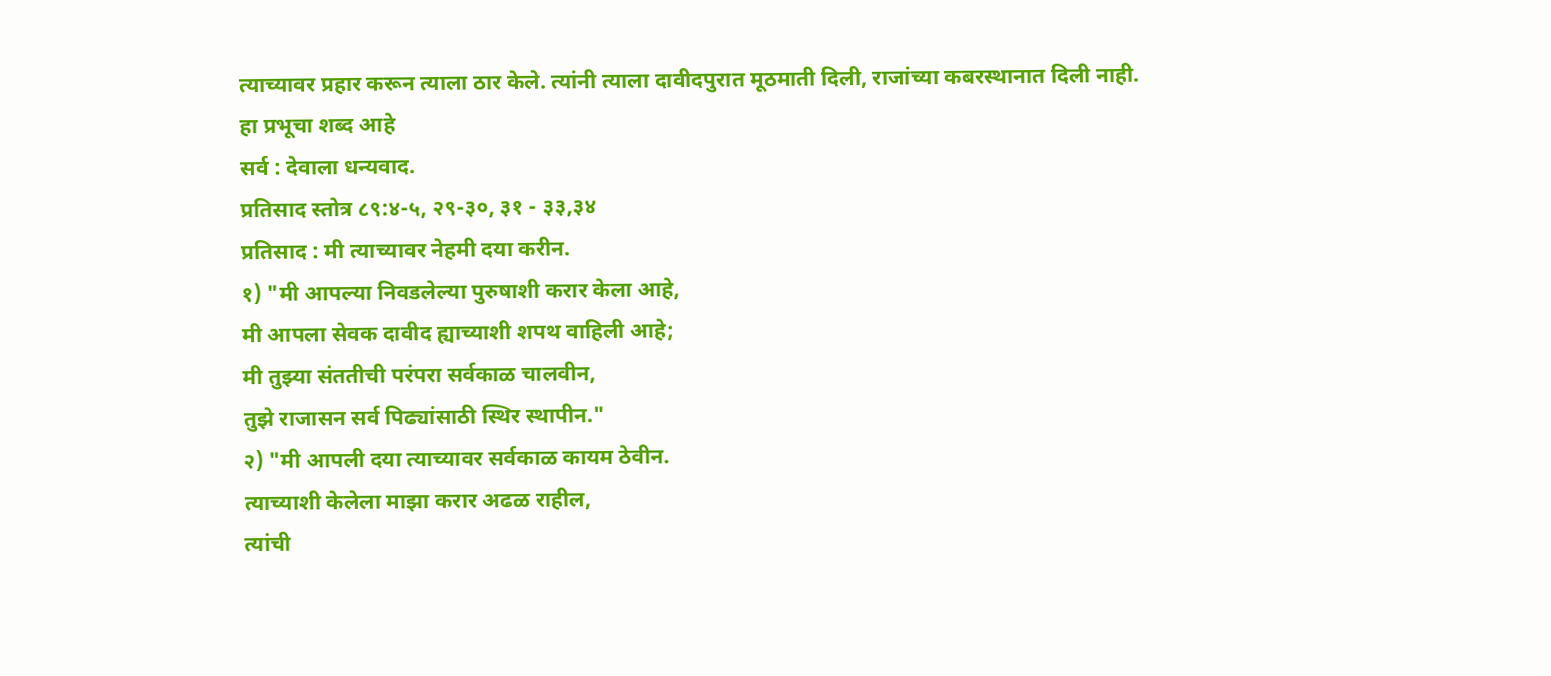त्याच्यावर प्रहार करून त्याला ठार केले. त्यांनी त्याला दावीदपुरात मूठमाती दिली, राजांच्या कबरस्थानात दिली नाही.
हा प्रभूचा शब्द आहे
सर्व : देवाला धन्यवाद.
प्रतिसाद स्तोत्र ८९:४-५, २९-३०, ३१ - ३३,३४
प्रतिसाद : मी त्याच्यावर नेहमी दया करीन.
१) "मी आपल्या निवडलेल्या पुरुषाशी करार केला आहे,
मी आपला सेवक दावीद ह्याच्याशी शपथ वाहिली आहे;
मी तुझ्या संततीची परंपरा सर्वकाळ चालवीन,
तुझे राजासन सर्व पिढ्यांसाठी स्थिर स्थापीन."
२) "मी आपली दया त्याच्यावर सर्वकाळ कायम ठेवीन.
त्याच्याशी केलेला माझा करार अढळ राहील,
त्यांची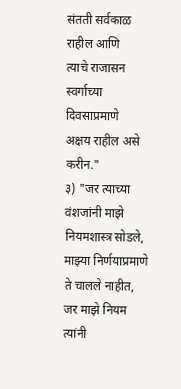संतती सर्वकाळ राहील आणि
त्याचे राजासन स्वर्गाच्या दिवसाप्रमाणे
अक्षय राहील असे करीन."
३) "जर त्याच्या वंशजांनी माझे नियमशास्त्र सोडले,
माझ्या निर्णयाप्रमाणे ते चालले नाहीत,
जर माझे नियम त्यांनी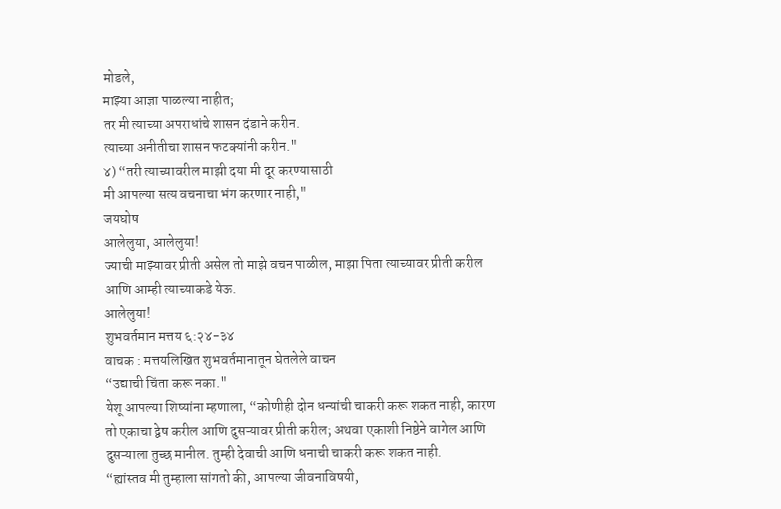मोडले,
माझ्या आज्ञा पाळल्या नाहीत;
तर मी त्याच्या अपराधांचे शासन दंडाने करीन.
त्याच्या अनीतीचा शासन फटक्यांनी करीन."
४) “तरी त्याच्यावरील माझी दया मी दूर करण्यासाठी
मी आपल्या सत्य वचनाचा भंग करणार नाही,"
जयघोष
आलेलुया, आलेलुया!
ज्याची माझ्यावर प्रीती असेल तो माझे वचन पाळील, माझा पिता त्याच्यावर प्रीती करील आणि आम्ही त्याच्याकडे येऊ.
आलेलुया!
शुभवर्तमान मत्तय ६:२४-३४
वाचक : मत्तयलिखित शुभवर्तमानातून घेतलेले वाचन
“उद्याची चिंता करू नका."
येशू आपल्या शिष्यांना म्हणाला, “कोणीही दोन धन्यांची चाकरी करू शकत नाही, कारण तो एकाचा द्वेष करील आणि दुसऱ्यावर प्रीती करील; अथवा एकाशी निष्ठेने वागेल आणि दुसऱ्याला तुच्छ मानील. तुम्ही देवाची आणि धनाची चाकरी करू शकत नाही.
“ह्यांस्तव मी तुम्हाला सांगतो की, आपल्या जीवनाविषयी,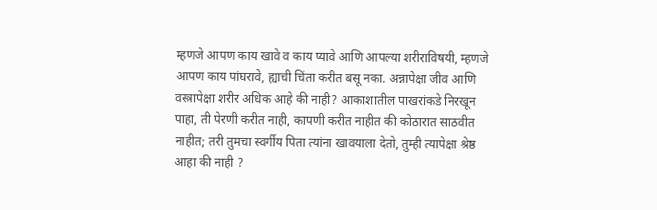म्हणजे आपण काय खावे व काय प्यावे आणि आपल्या शरीराविषयी, म्हणजे आपण काय पांघरावे, ह्याची चिंता करीत बसू नका. अन्नापेक्षा जीव आणि वस्त्रापेक्षा शरीर अधिक आहे की नाही? आकाशातील पाखरांकडे निरखून पाहा, ती पेरणी करीत नाही, कापणी करीत नाहीत की कोठारात साठवीत नाहीत; तरी तुमचा स्वर्गीय पिता त्यांना खावयाला देतो, तुम्ही त्यापेक्षा श्रेष्ठ आहा की नाही ?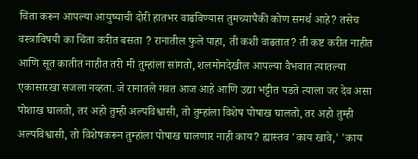चिंता करून आपल्या आयुष्याची दोरी हातभर वाढविण्यास तुमच्यापैकी कोण समर्थ आहे? तसेच वस्त्राविषयी का चिंता करीत बसता ? रानातील फुले पाहा, ती कशी वाढतात? ती कष्ट करीत नाहीत आणि सूत कातीत नाहीत तरी मी तुम्हांला सांगतो, शलमोनदेखील आपल्या वैभवात त्यातल्या एकासारखा सजला नव्हता. जे रानातले गवत आज आहे आणि उद्या भट्टीत पडते त्याला जर देव असा पोशाख घालतो, तर अहो तुम्ही अल्पविश्वासी, तो तुम्हांला विशेष पोषाख घालतो, तर अहो तुम्ही अल्पविश्वासी, तो विशेषकरून तुम्हांला पोषाख घालणार नाही काय? ह्यास्तव 'काय खावे,' 'काय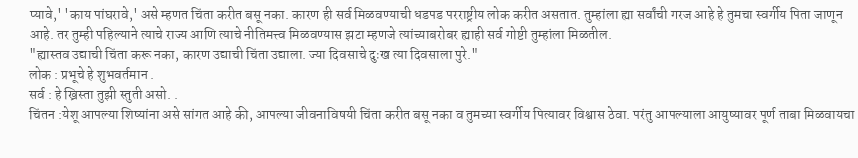प्यावे,' 'काय पांघरावे,' असे म्हणत चिंता करीत बसू नका. कारण ही सर्व मिळवण्याची धडपड परराष्ट्रीय लोक करीत असतात. तुम्हांला ह्या सर्वांची गरज आहे हे तुमचा स्वर्गीय पिता जाणून आहे. तर तुम्ही पहिल्याने त्याचे राज्य आणि त्याचे नीतिमत्त्व मिळवण्यास झटा म्हणजे त्यांच्याबरोबर ह्याही सर्व गोष्टी तुम्हांला मिळतील.
"ह्यास्तव उद्याची चिंता करू नका, कारण उद्याची चिंता उद्याला. ज्या दिवसाचे दुःख त्या दिवसाला पुरे."
लोक : प्रभूचे हे शुभवर्तमान .
सर्व : हे ख्रिस्ता तुझी स्तुती असो. .
चिंतन :येशू आपल्या शिष्यांना असे सांगत आहे की, आपल्या जीवनाविषयी चिंता करीत बसू नका व तुमच्या स्वर्गीय पित्यावर विश्वास ठेवा. परंतु आपल्याला आयुष्यावर पूर्ण ताबा मिळवायचा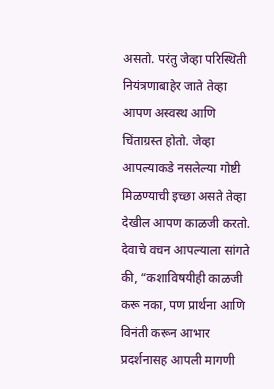असतो. परंतु जेव्हा परिस्थिती नियंत्रणाबाहेर जाते तेव्हा आपण अस्वस्थ आणि चिंताग्रस्त होतो. जेव्हा आपल्याकडे नसलेल्या गोष्टी मिळण्याची इच्छा असते तेव्हा देखील आपण काळजी करतो. देवाचे वचन आपल्याला सांगते की, “कशाविषयीही काळजी करू नका, पण प्रार्थना आणि विनंती करून आभार प्रदर्शनासह आपली मागणी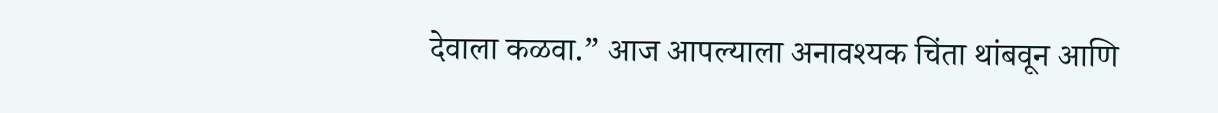देवाला कळवा.” आज आपल्याला अनावश्यक चिंता थांबवून आणि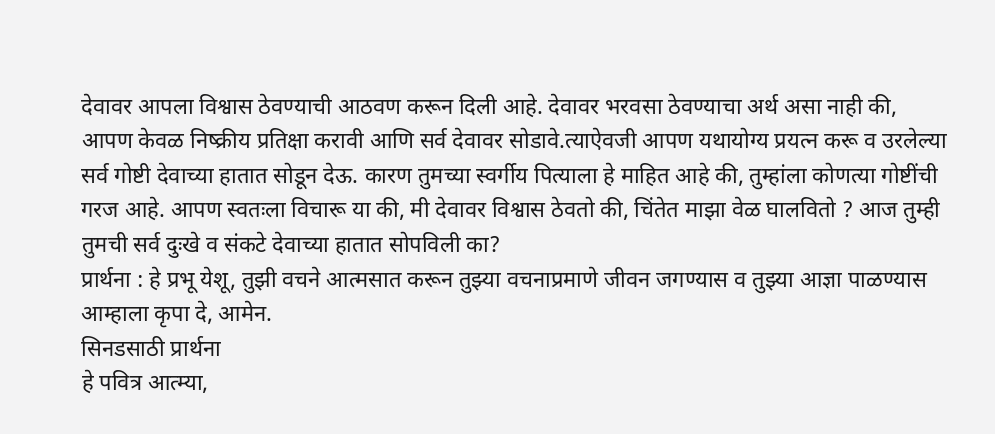देवावर आपला विश्वास ठेवण्याची आठवण करून दिली आहे. देवावर भरवसा ठेवण्याचा अर्थ असा नाही की, आपण केवळ निष्क्रीय प्रतिक्षा करावी आणि सर्व देवावर सोडावे.त्याऐवजी आपण यथायोग्य प्रयत्न करू व उरलेल्या सर्व गोष्टी देवाच्या हातात सोडून देऊ. कारण तुमच्या स्वर्गीय पित्याला हे माहित आहे की, तुम्हांला कोणत्या गोष्टींची गरज आहे. आपण स्वतःला विचारू या की, मी देवावर विश्वास ठेवतो की, चिंतेत माझा वेळ घालवितो ? आज तुम्ही तुमची सर्व दुःखे व संकटे देवाच्या हातात सोपविली का?
प्रार्थना : हे प्रभू येशू, तुझी वचने आत्मसात करून तुझ्या वचनाप्रमाणे जीवन जगण्यास व तुझ्या आज्ञा पाळण्यास आम्हाला कृपा दे, आमेन.
सिनडसाठी प्रार्थना
हे पवित्र आत्म्या,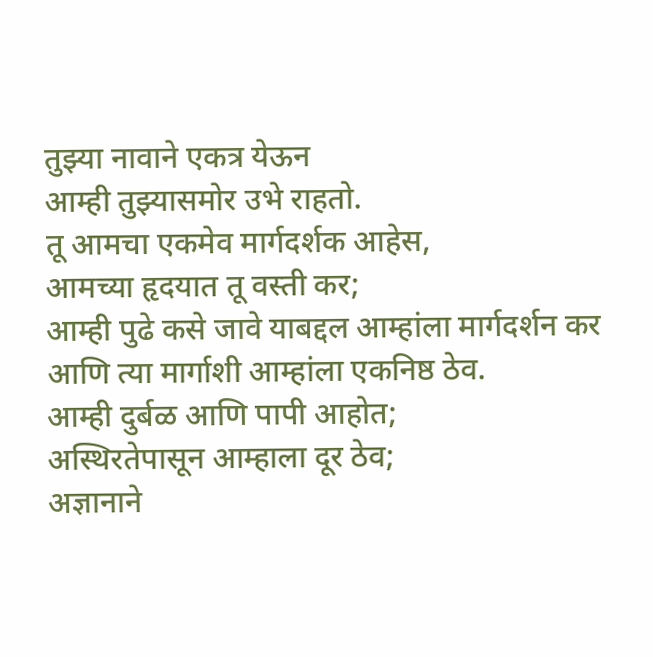तुझ्या नावाने एकत्र येऊन
आम्ही तुझ्यासमोर उभे राहतो.
तू आमचा एकमेव मार्गदर्शक आहेस,
आमच्या हृदयात तू वस्ती कर;
आम्ही पुढे कसे जावे याबद्दल आम्हांला मार्गदर्शन कर
आणि त्या मार्गाशी आम्हांला एकनिष्ठ ठेव.
आम्ही दुर्बळ आणि पापी आहोत;
अस्थिरतेपासून आम्हाला दूर ठेव;
अज्ञानाने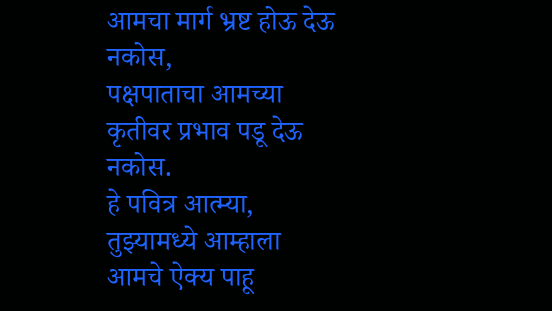आमचा मार्ग भ्रष्ट होऊ देऊ नकोस,
पक्षपाताचा आमच्या कृतीवर प्रभाव पडू देऊ नकोस.
हे पवित्र आत्म्या,
तुझ्यामध्ये आम्हाला आमचे ऐक्य पाहू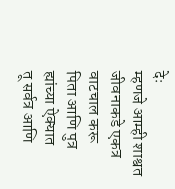देः
म्हणजे आम्ही शाश्वत जीवनाकडे एकत्र वाटचाल करू
पिता आणि पुत्र ह्यांच्या ऐक्यात
तू सर्वत्र आणि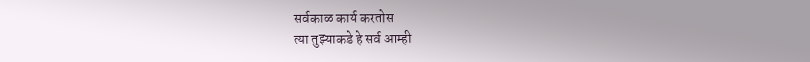सर्वकाळ कार्य करतोस
त्या तुझ्याकडे हे सर्व आम्ही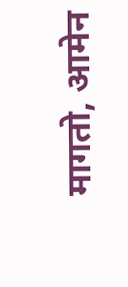मागतो, आमेन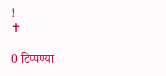!
✝

0 टिप्पण्या